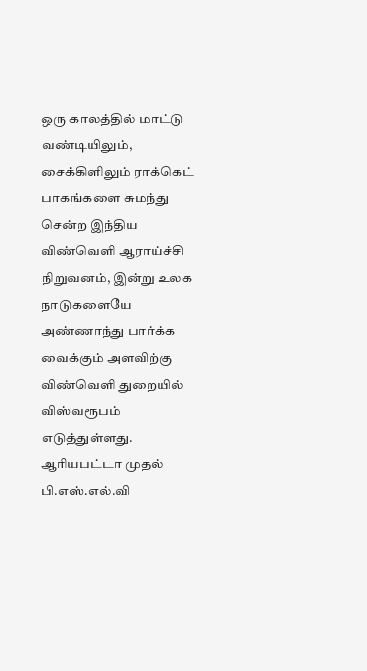ஒரு காலத்தில் மாட்டு வண்டியிலும், சைக்கிளிலும் ராக்கெட் பாகங்களை சுமந்து சென்ற இந்திய விண்வெளி ஆராய்ச்சி நிறுவனம், இன்று உலக நாடுகளையே அண்ணாந்து பார்க்க வைக்கும் அளவிற்கு விண்வெளி துறையில் விஸ்வரூபம் எடுத்துள்ளது. ஆரியபட்டா முதல் பி.எஸ்.எல்.வி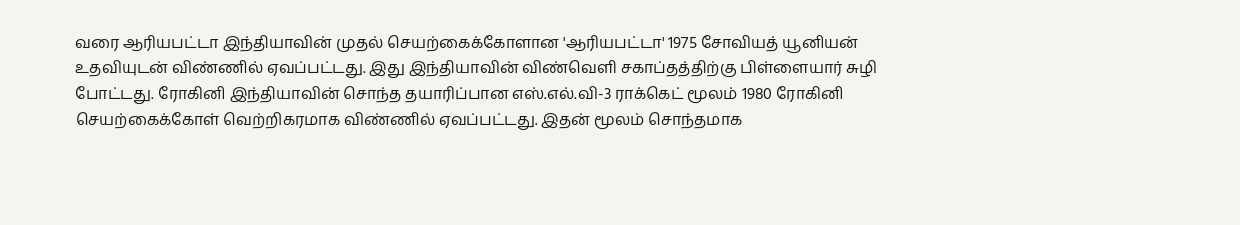வரை ஆரியபட்டா இந்தியாவின் முதல் செயற்கைக்கோளான 'ஆரியபட்டா' 1975 சோவியத் யூனியன் உதவியுடன் விண்ணில் ஏவப்பட்டது. இது இந்தியாவின் விண்வெளி சகாப்தத்திற்கு பிள்ளையார் சுழி போட்டது. ரோகினி இந்தியாவின் சொந்த தயாரிப்பான எஸ்.எல்.வி-3 ராக்கெட் மூலம் 1980 ரோகினி செயற்கைக்கோள் வெற்றிகரமாக விண்ணில் ஏவப்பட்டது. இதன் மூலம் சொந்தமாக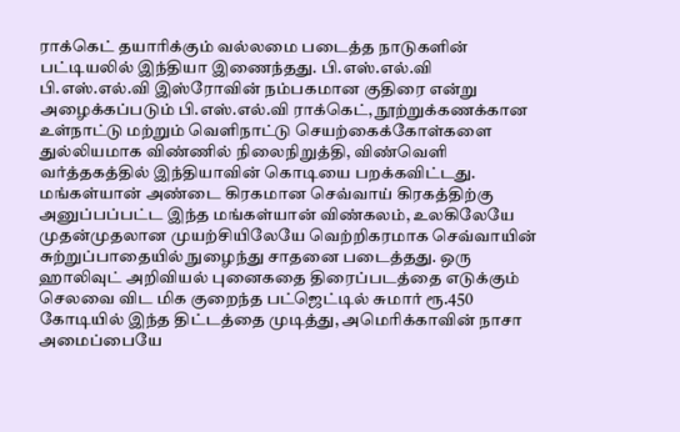ராக்கெட் தயாரிக்கும் வல்லமை படைத்த நாடுகளின் பட்டியலில் இந்தியா இணைந்தது. பி.எஸ்.எல்.வி பி.எஸ்.எல்.வி இஸ்ரோவின் நம்பகமான குதிரை என்று அழைக்கப்படும் பி.எஸ்.எல்.வி ராக்கெட், நூற்றுக்கணக்கான உள்நாட்டு மற்றும் வெளிநாட்டு செயற்கைக்கோள்களை துல்லியமாக விண்ணில் நிலைநிறுத்தி, விண்வெளி வர்த்தகத்தில் இந்தியாவின் கொடியை பறக்கவிட்டது. மங்கள்யான் அண்டை கிரகமான செவ்வாய் கிரகத்திற்கு அனுப்பப்பட்ட இந்த மங்கள்யான் விண்கலம், உலகிலேயே முதன்முதலான முயற்சியிலேயே வெற்றிகரமாக செவ்வாயின் சுற்றுப்பாதையில் நுழைந்து சாதனை படைத்தது. ஒரு ஹாலிவுட் அறிவியல் புனைகதை திரைப்படத்தை எடுக்கும் செலவை விட மிக குறைந்த பட்ஜெட்டில் சுமார் ரூ.450 கோடியில் இந்த திட்டத்தை முடித்து, அமெரிக்காவின் நாசா அமைப்பையே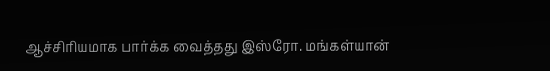ஆச்சிரியமாக பார்க்க வைத்தது இஸ்ரோ. மங்கள்யான்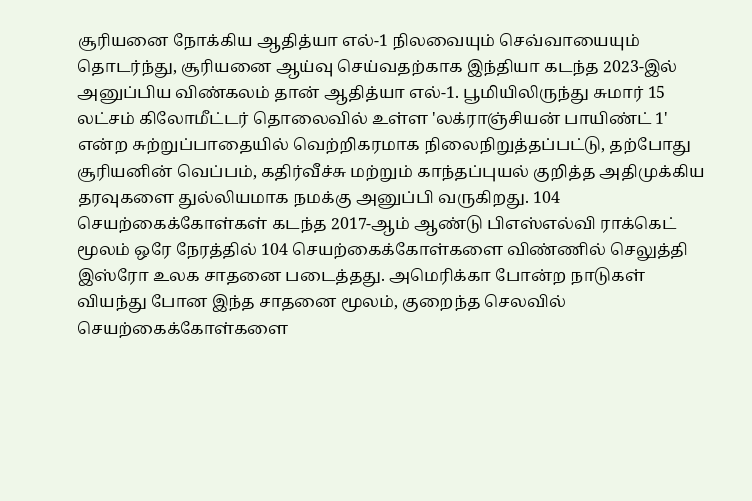சூரியனை நோக்கிய ஆதித்யா எல்-1 நிலவையும் செவ்வாயையும் தொடர்ந்து, சூரியனை ஆய்வு செய்வதற்காக இந்தியா கடந்த 2023-இல் அனுப்பிய விண்கலம் தான் ஆதித்யா எல்-1. பூமியிலிருந்து சுமார் 15 லட்சம் கிலோமீட்டர் தொலைவில் உள்ள 'லக்ராஞ்சியன் பாயிண்ட் 1' என்ற சுற்றுப்பாதையில் வெற்றிகரமாக நிலைநிறுத்தப்பட்டு, தற்போது சூரியனின் வெப்பம், கதிர்வீச்சு மற்றும் காந்தப்புயல் குறித்த அதிமுக்கிய தரவுகளை துல்லியமாக நமக்கு அனுப்பி வருகிறது. 104 செயற்கைக்கோள்கள் கடந்த 2017-ஆம் ஆண்டு பிஎஸ்எல்வி ராக்கெட் மூலம் ஒரே நேரத்தில் 104 செயற்கைக்கோள்களை விண்ணில் செலுத்தி இஸ்ரோ உலக சாதனை படைத்தது. அமெரிக்கா போன்ற நாடுகள் வியந்து போன இந்த சாதனை மூலம், குறைந்த செலவில் செயற்கைக்கோள்களை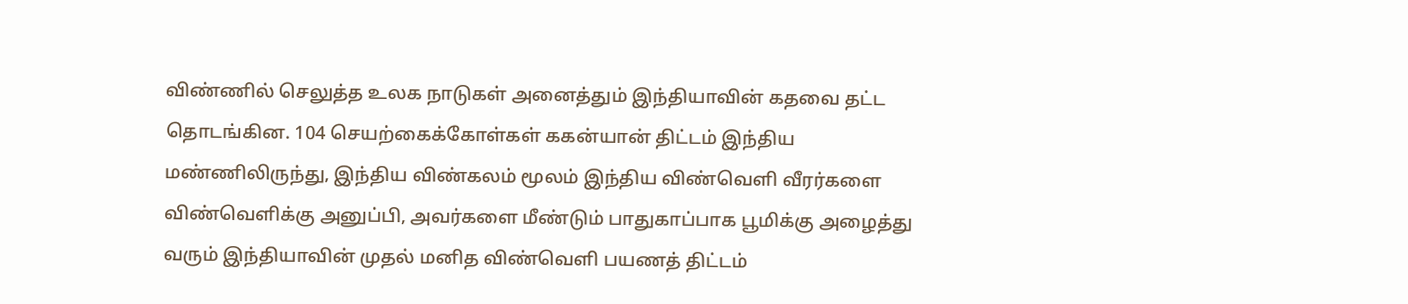விண்ணில் செலுத்த உலக நாடுகள் அனைத்தும் இந்தியாவின் கதவை தட்ட தொடங்கின. 104 செயற்கைக்கோள்கள் ககன்யான் திட்டம் இந்திய மண்ணிலிருந்து, இந்திய விண்கலம் மூலம் இந்திய விண்வெளி வீரர்களை விண்வெளிக்கு அனுப்பி, அவர்களை மீண்டும் பாதுகாப்பாக பூமிக்கு அழைத்து வரும் இந்தியாவின் முதல் மனித விண்வெளி பயணத் திட்டம்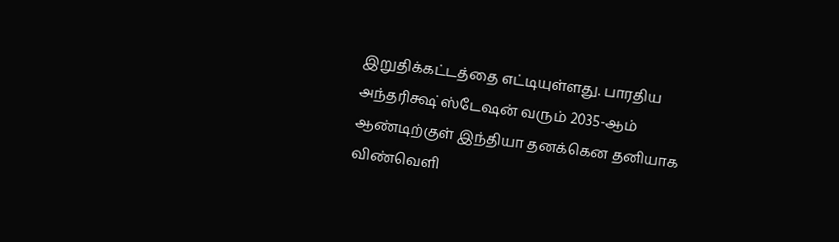இறுதிக்கட்டத்தை எட்டியுள்ளது. பாரதிய அந்தரிக்ஷ் ஸ்டேஷன் வரும் 2035-ஆம் ஆண்டிற்குள் இந்தியா தனக்கென தனியாக விண்வெளி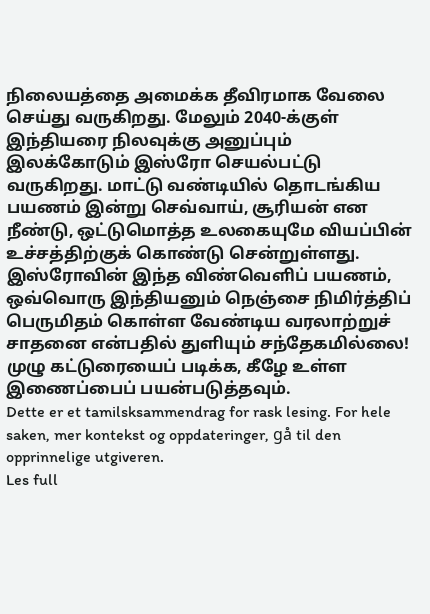நிலையத்தை அமைக்க தீவிரமாக வேலை செய்து வருகிறது. மேலும் 2040-க்குள் இந்தியரை நிலவுக்கு அனுப்பும் இலக்கோடும் இஸ்ரோ செயல்பட்டு வருகிறது. மாட்டு வண்டியில் தொடங்கிய பயணம் இன்று செவ்வாய், சூரியன் என நீண்டு, ஒட்டுமொத்த உலகையுமே வியப்பின் உச்சத்திற்குக் கொண்டு சென்றுள்ளது. இஸ்ரோவின் இந்த விண்வெளிப் பயணம், ஒவ்வொரு இந்தியனும் நெஞ்சை நிமிர்த்திப் பெருமிதம் கொள்ள வேண்டிய வரலாற்றுச் சாதனை என்பதில் துளியும் சந்தேகமில்லை! முழு கட்டுரையைப் படிக்க, கீழே உள்ள இணைப்பைப் பயன்படுத்தவும்.
Dette er et tamilsksammendrag for rask lesing. For hele saken, mer kontekst og oppdateringer, gå til den opprinnelige utgiveren.
Les full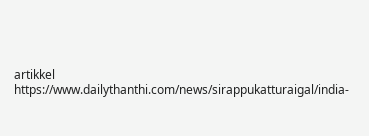artikkel
https://www.dailythanthi.com/news/sirappukatturaigal/india-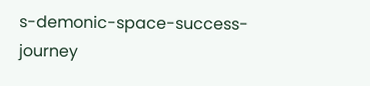s-demonic-space-success-journey